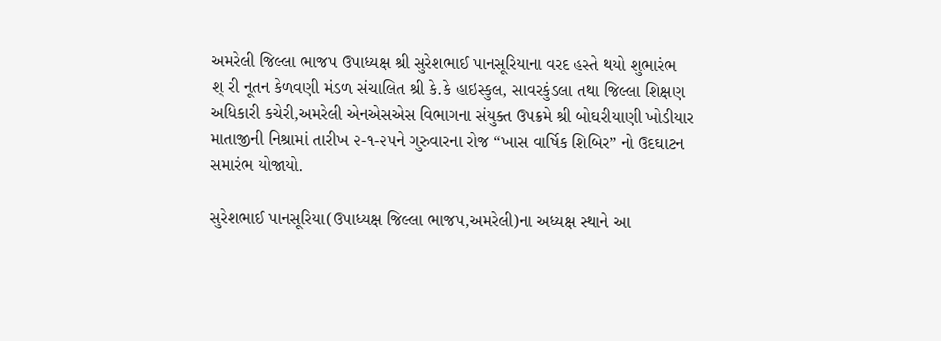અમરેલી જિલ્લા ભાજપ ઉપાધ્યક્ષ શ્રી સુરેશભાઈ પાનસૂરિયાના વરદ હસ્તે થયો શુભારંભ
શ્ રી નૂતન કેળવણી મંડળ સંચાલિત શ્રી કે.કે હાઇસ્કુલ, સાવરકુંડલા તથા જિલ્લા શિક્ષણ અધિકારી કચેરી,અમરેલી એનએસએસ વિભાગના સંયુક્ત ઉપક્રમે શ્રી બોઘરીયાણી ખોડીયાર માતાજીની નિશ્રામાં તારીખ ૨-૧-૨૫ને ગુરુવારના રોજ “ખાસ વાર્ષિક શિબિર” નો ઉદઘાટન સમારંભ યોજાયો.

સુરેશભાઈ પાનસૂરિયા(ઉપાધ્યક્ષ જિલ્લા ભાજપ,અમરેલી)ના અધ્યક્ષ સ્થાને આ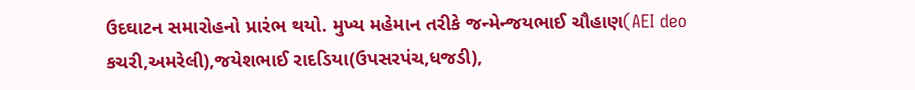ઉદઘાટન સમારોહનો પ્રારંભ થયો. મુખ્ય મહેમાન તરીકે જન્મેન્જયભાઈ ચૌહાણ(AEI deo કચરી,અમરેલી),જયેશભાઈ રાદડિયા(ઉપસરપંચ,ધજડી),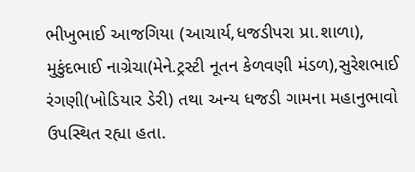ભીખુભાઈ આજગિયા (આચાર્ય,ધજડીપરા પ્રા.શાળા), મુકુંદભાઈ નાગ્રેચા(મેને.ટ્રસ્ટી નૂતન કેળવણી મંડળ),સુરેશભાઈ રંગણી(ખોડિયાર ડેરી) તથા અન્ય ધજડી ગામના મહાનુભાવો ઉપસ્થિત રહ્યા હતા.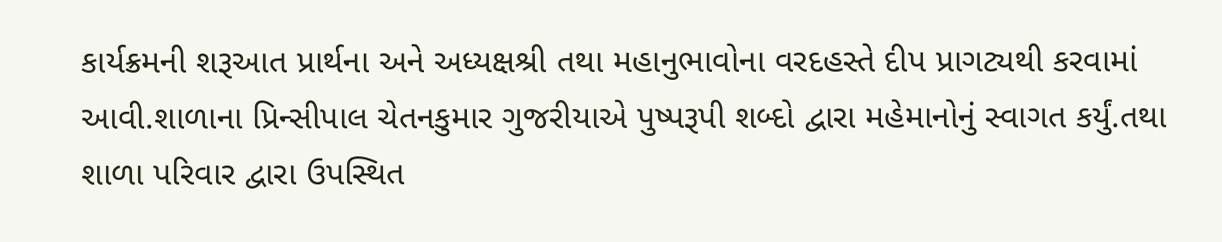કાર્યક્રમની શરૂઆત પ્રાર્થના અને અધ્યક્ષશ્રી તથા મહાનુભાવોના વરદહસ્તે દીપ પ્રાગટ્યથી કરવામાં આવી.શાળાના પ્રિન્સીપાલ ચેતનકુમાર ગુજરીયાએ પુષ્પરૂપી શબ્દો દ્વારા મહેમાનોનું સ્વાગત કર્યું.તથા શાળા પરિવાર દ્વારા ઉપસ્થિત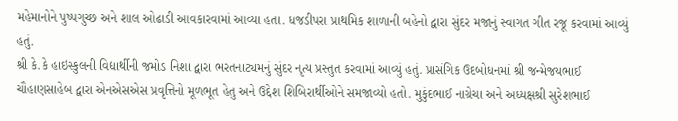મહેમાનોને પુષ્પગુચ્છ અને શાલ ઓઢાડી આવકારવામાં આવ્યા હતા. ધજડીપરા પ્રાથમિક શાળાની બહેનો દ્વારા સુંદર મજાનું સ્વાગત ગીત રજૂ કરવામાં આવ્યું હતું.
શ્રી કે.કે હાઇસ્કુલની વિદ્યાર્થીની જમોડ નિશા દ્વારા ભરતનાટ્યમનું સુંદર નૃત્ય પ્રસ્તુત કરવામાં આવ્યું હતું. પ્રાસંગિક ઉદબોધનમાં શ્રી જન્મેજયભાઈ ચૌહાણસાહેબ દ્વારા એનએસએસ પ્રવૃત્તિનો મૂળભૂત હેતુ અને ઉદ્દેશ શિબિરાર્થીઓને સમજાવ્યો હતો. મુકુંદભાઈ નાગ્રેચા અને અધ્યક્ષશ્રી સુરેશભાઈ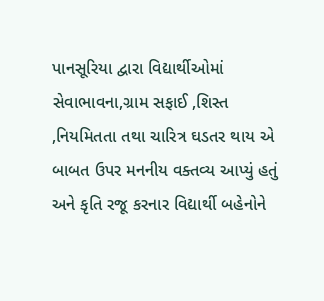પાનસૂરિયા દ્વારા વિદ્યાર્થીઓમાં સેવાભાવના,ગ્રામ સફાઈ ,શિસ્ત ,નિયમિતતા તથા ચારિત્ર ઘડતર થાય એ બાબત ઉપર મનનીય વક્તવ્ય આપ્યું હતું અને કૃતિ રજૂ કરનાર વિદ્યાર્થી બહેનોને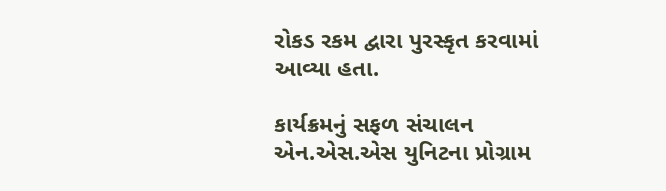રોકડ રકમ દ્વારા પુરસ્કૃત કરવામાં આવ્યા હતા.

કાર્યક્રમનું સફળ સંચાલન એન.એસ.એસ યુનિટના પ્રોગ્રામ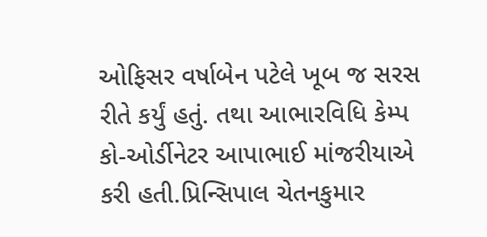ઓફિસર વર્ષાબેન પટેલે ખૂબ જ સરસ રીતે કર્યું હતું. તથા આભારવિધિ કેમ્પ કો-ઓર્ડીનેટર આપાભાઈ માંજરીયાએ કરી હતી.પ્રિન્સિપાલ ચેતનકુમાર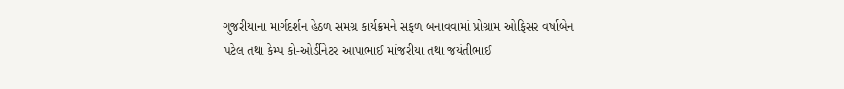ગુજરીયાના માર્ગદર્શન હેઠળ સમગ્ર કાર્યક્રમને સફળ બનાવવામાં પ્રોગ્રામ ઓફિસર વર્ષાબેન પટેલ તથા કેમ્પ કો-ઓર્ડીનેટર આપાભાઈ માંજરીયા તથા જયંતીભાઈ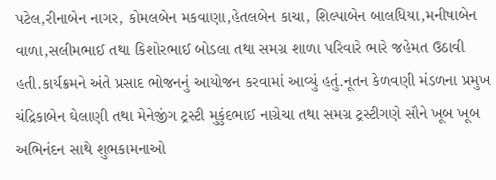પટેલ,રીનાબેન નાગર, કોમલબેન મકવાણા,હેતલબેન કાચા, શિલ્પાબેન બાલધિયા,મનીષાબેન વાળા,સલીમભાઈ તથા કિશોરભાઈ બોડલા તથા સમગ્ર શાળા પરિવારે ભારે જહેમત ઉઠાવી હતી.કાર્યક્રમને અંતે પ્રસાદ ભોજનનું આયોજન કરવામાં આવ્યું હતું.નૂતન કેળવણી મંડળના પ્રમુખ ચંદ્રિકાબેન ઘેલાણી તથા મેનેજીંગ ટ્રસ્ટી મુકુંદભાઈ નાગ્રેચા તથા સમગ્ર ટ્રસ્ટીગણે સૌને ખૂબ ખૂબ અભિનંદન સાથે શુભકામનાઓ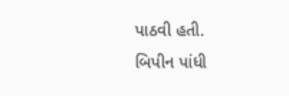પાઠવી હતી.
બિપીન પાંધી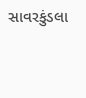સાવરકુંડલા